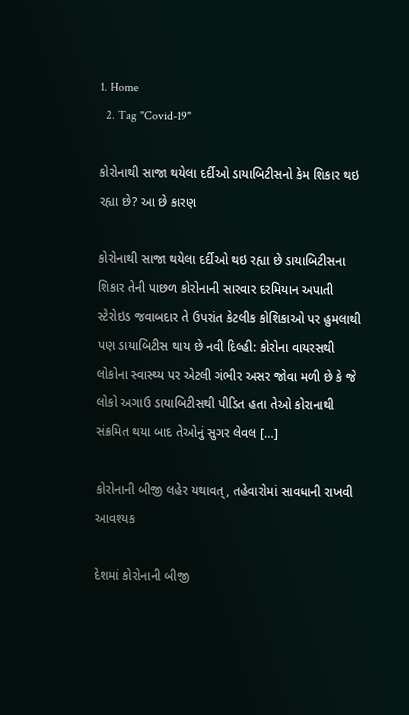1. Home
  2. Tag "Covid-19"

કોરોનાથી સાજા થયેલા દર્દીઓ ડાયાબિટીસનો કેમ શિકાર થઇ રહ્યા છે? આ છે કારણ

કોરોનાથી સાજા થયેલા દર્દીઓ થઇ રહ્યા છે ડાયાબિટીસના શિકાર તેની પાછળ કોરોનાની સારવાર દરમિયાન અપાતી સ્ટેરોઇડ જવાબદાર તે ઉપરાંત કેટલીક કોશિકાઓ પર હુમલાથી પણ ડાયાબિટીસ થાય છે નવી દિલ્હી: કોરોના વાયરસથી લોકોના સ્વાસ્થ્ય પર એટલી ગંભીર અસર જોવા મળી છે કે જે લોકો અગાઉ ડાયાબિટીસથી પીડિત હતા તેઓ કોરાનાથી સંક્રમિત થયા બાદ તેઓનું સુગર લેવલ […]

કોરોનાની બીજી લહેર યથાવત્, તહેવારોમાં સાવધાની રાખવી આવશ્યક

દેશમાં કોરોનાની બીજી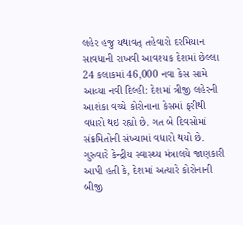લહેર હજુ યથાવત્ તહેવારો દરમિયાન સાવધાની રાખવી આવશ્યક દેશમાં છેલ્લા 24 કલાકમાં 46,000 નવા કેસ સામે આવ્યા નવી દિલ્હી: દેશમાં ત્રીજી લહેરની આશંકા વચ્ચે કોરોનાના કેસમાં ફરીથી વધારો થઇ રહ્યો છે. ગત બે દિવસોમાં સંક્રમિતોની સંખ્યામાં વધારો થયો છે. ગુરુવારે કેન્દ્રીય સ્વાસ્થ્ય મંત્રાલયે જાણકારી આપી હતી કે, દેશમાં અત્યારે કોરોનાની બીજી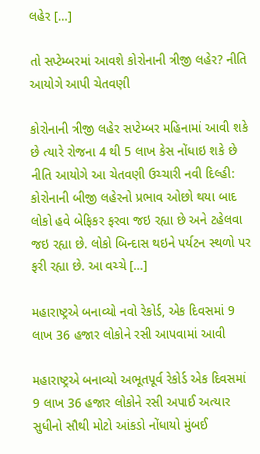લહેર […]

તો સપ્ટેમ્બરમાં આવશે કોરોનાની ત્રીજી લહેર? નીતિ આયોગે આપી ચેતવણી

કોરોનાની ત્રીજી લહેર સપ્ટેમ્બર મહિનામાં આવી શકે છે ત્યારે રોજના 4 થી 5 લાખ કેસ નોંધાઇ શકે છે નીતિ આયોગે આ ચેતવણી ઉચ્ચારી નવી દિલ્હી: કોરોનાની બીજી લહેરનો પ્રભાવ ઓછો થયા બાદ લોકો હવે બેફિકર ફરવા જઇ રહ્યા છે અને ટહેલવા જઇ રહ્યા છે. લોકો બિન્દાસ થઇને પર્યટન સ્થળો પર ફરી રહ્યા છે. આ વચ્ચે […]

મહારાષ્ટ્રએ બનાવ્યો નવો રેકોર્ડ, એક દિવસમાં 9 લાખ 36 હજાર લોકોને રસી આપવામાં આવી

મહારાષ્ટ્રએ બનાવ્યો અભૂતપૂર્વ રેકોર્ડ એક દિવસમાં 9 લાખ 36 હજાર લોકોને રસી અપાઈ અત્યાર સુધીનો સૌથી મોટો આંકડો નોંધાયો મુંબઈ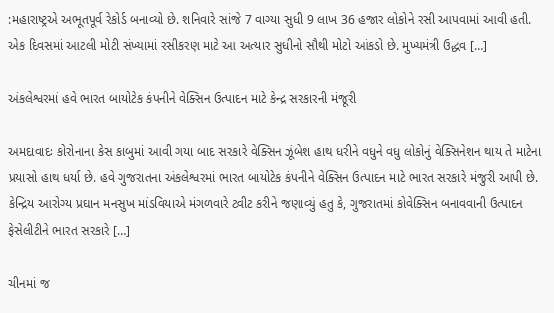:મહારાષ્ટ્રએ અભૂતપૂર્વ રેકોર્ડ બનાવ્યો છે. શનિવારે સાંજે 7 વાગ્યા સુધી 9 લાખ 36 હજાર લોકોને રસી આપવામાં આવી હતી. એક દિવસમાં આટલી મોટી સંખ્યામાં રસીકરણ માટે આ અત્યાર સુધીનો સૌથી મોટો આંકડો છે. મુખ્યમંત્રી ઉદ્ધવ […]

અંકલેશ્વરમાં હવે ભારત બાયોટેક કંપનીને વેક્સિન ઉત્પાદન માટે કેન્દ્ર સરકારની મંજૂરી

અમદાવાદઃ કોરોનાના કેસ કાબુમાં આવી ગયા બાદ સરકારે વેક્સિન ઝૂંબેશ હાથ ધરીને વધુને વધુ લોકોનું વેક્સિનેશન થાય તે માટેના પ્રયાસો હાથ ધર્યા છે. હવે ગુજરાતના અંકલેશ્વરમાં ભારત બાયોટેક કંપનીને વેક્સિન ઉત્પાદન માટે ભારત સરકારે મંજુરી આપી છે. કેન્દ્રિય આરોગ્ય પ્રઘાન મનસુખ માંડવિયાએ મંગળવારે ટ્વીટ કરીને જણાવ્યું હતુ કે, ગુજરાતમાં કોવેક્સિન બનાવવાની ઉત્પાદન ફેસેલીટીને ભારત સરકારે […]

ચીનમાં જ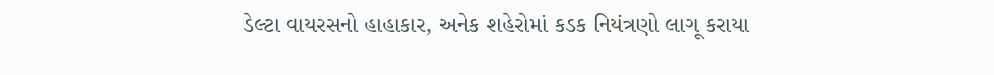ડેલ્ટા વાયરસનો હાહાકાર, અનેક શહેરોમાં કડક નિયંત્રણો લાગૂ કરાયા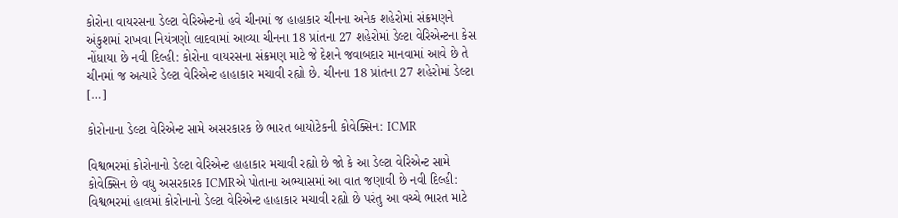કોરોના વાયરસના ડેલ્ટા વેરિએન્ટનો હવે ચીનમાં જ હાહાકાર ચીનના અનેક શહેરોમાં સંક્રમણને અંકુશમાં રાખવા નિયંત્રણો લાદવામાં આવ્યા ચીનના 18 પ્રાંતના 27 શહેરોમાં ડેલ્ટા વેરિએન્ટના કેસ નોંધાયા છે નવી દિલ્હી: કોરોના વાયરસના સંક્રમણ માટે જે દેશને જવાબદાર માનવામાં આવે છે તે ચીનમાં જ અત્યારે ડેલ્ટા વેરિએન્ટ હાહાકાર મચાવી રહ્યો છે. ચીનના 18 પ્રાંતના 27 શહેરોમાં ડેલ્ટા […]

કોરોનાના ડેલ્ટા વેરિએન્ટ સામે અસરકારક છે ભારત બાયોટેકની કોવેક્સિન: ICMR

વિશ્વભરમાં કોરોનાનો ડેલ્ટા વેરિએન્ટ હાહાકાર મચાવી રહ્યો છે જો કે આ ડેલ્ટા વેરિએન્ટ સામે કોવેક્સિન છે વધુ અસરકારક ICMRએ પોતાના અભ્યાસમાં આ વાત જણાવી છે નવી દિલ્હી: વિશ્વભરમાં હાલમાં કોરોનાનો ડેલ્ટા વેરિએન્ટ હાહાકાર મચાવી રહ્યો છે પરંતુ આ વચ્ચે ભારત માટે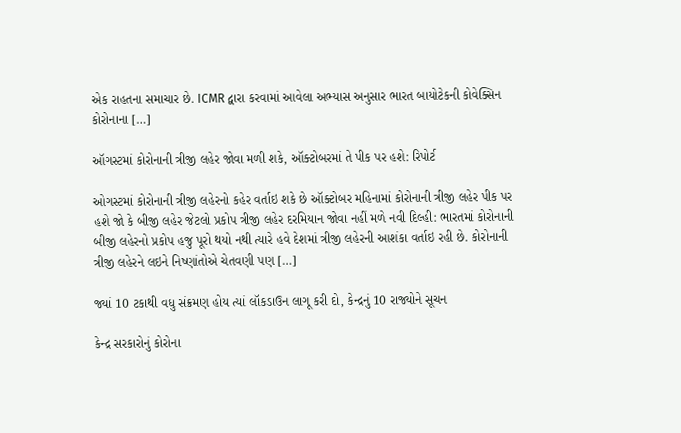એક રાહતના સમાચાર છે. ICMR દ્વારા કરવામાં આવેલા અભ્યાસ અનુસાર ભારત બાયોટેકની કોવેક્સિન કોરોનાના […]

ઑગસ્ટમાં કોરોનાની ત્રીજી લહેર જોવા મળી શકે, ઑક્ટોબરમાં તે પીક પર હશે: રિપોર્ટ

ઓગસ્ટમાં કોરોનાની ત્રીજી લહેરનો કહેર વર્તાઇ શકે છે ઑક્ટોબર મહિનામાં કોરોનાની ત્રીજી લહેર પીક પર હશે જો કે બીજી લહેર જેટલો પ્રકોપ ત્રીજી લહેર દરમિયાન જોવા નહીં મળે નવી દિલ્હી: ભારતમાં કોરોનાની બીજી લહેરનો પ્રકોપ હજુ પૂરો થયો નથી ત્યારે હવે દેશમાં ત્રીજી લહેરની આશંકા વર્તાઇ રહી છે. કોરોનાની ત્રીજી લહેરને લઇને નિષ્ણાંતોએ ચેતવણી પણ […]

જ્યાં 10 ટકાથી વધુ સંક્રમણ હોય ત્યાં લૉકડાઉન લાગૂ કરી દો, કેન્દ્રનું 10 રાજ્યોને સૂચન

કેન્દ્ર સરકારોનું કોરોના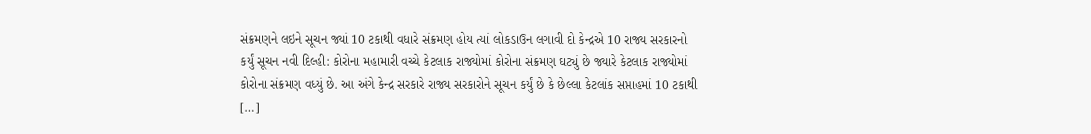સંક્રમણને લઇને સૂચન જ્યાં 10 ટકાથી વધારે સંક્રમણ હોય ત્યાં લોકડાઉન લગાવી દો કેન્દ્રએ 10 રાજ્ય સરકારનો કર્યું સૂચન નવી દિલ્હી: કોરોના મહામારી વચ્ચે કેટલાક રાજ્યોમાં કોરોના સંક્રમણ ઘટ્યું છે જ્યારે કેટલાક રાજ્યોમાં કોરોના સંક્રમણ વધ્યું છે. આ અંગે કેન્દ્ર સરકારે રાજ્ય સરકારોને સૂચન કર્યું છે કે છેલ્લા કેટલાંક સપ્તાહમાં 10 ટકાથી […]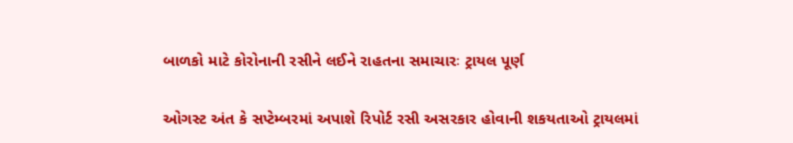બાળકો માટે કોરોનાની રસીને લઈને રાહતના સમાચારઃ ટ્રાયલ પૂર્ણ

ઓગસ્ટ અંત કે સપ્ટેમ્બરમાં અપાશે રિપોર્ટ રસી અસરકાર હોવાની શકયતાઓ ટ્રાયલમાં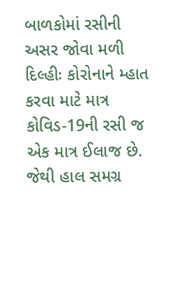બાળકોમાં રસીની અસર જોવા મળી દિલ્હીઃ કોરોનાને મ્હાત કરવા માટે માત્ર કોવિડ-19ની રસી જ એક માત્ર ઈલાજ છે. જેથી હાલ સમગ્ર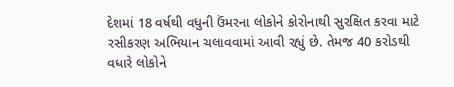દેશમાં 18 વર્ષથી વધુની ઉંમરના લોકોને કોરોનાથી સુરક્ષિત કરવા માટે રસીકરણ અભિયાન ચલાવવામાં આવી રહ્યું છે. તેમજ 40 કરોડથી વધારે લોકોને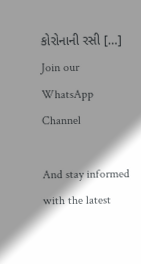કોરોનાની રસી […]
Join our WhatsApp Channel

And stay informed with the latest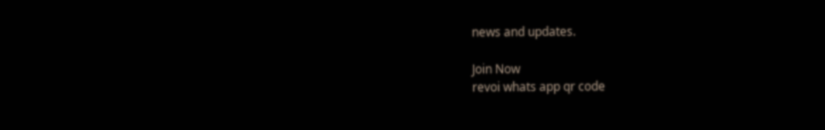news and updates.

Join Now
revoi whats app qr code